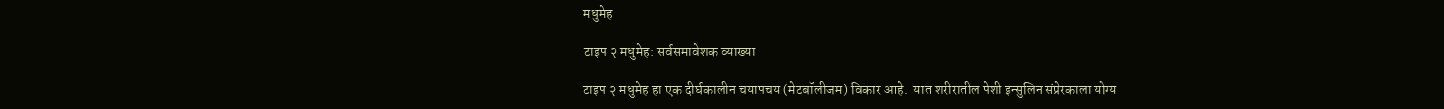मधुमेह

टाइप २ मधुमेह: सर्वसमावेशक व्याख्या

टाइप २ मधुमेह हा एक दीर्घकालीन चयापचय (मेटबॉलीजम) विकार आहे.  यात शरीरातील पेशी इन्सुलिन संप्रेरकाला योग्य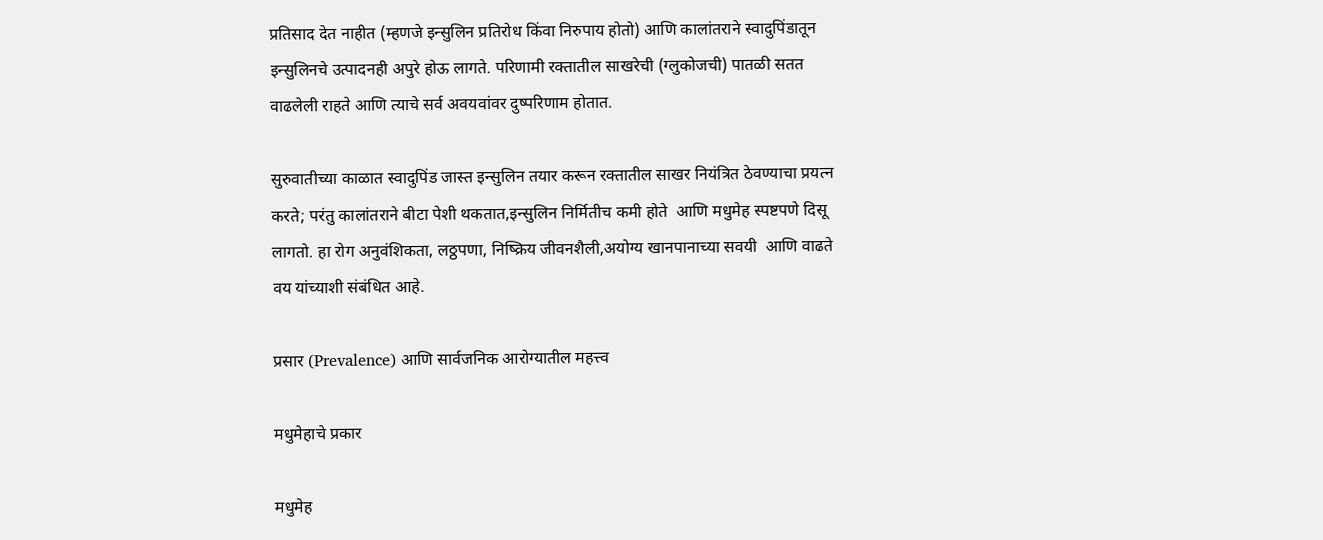प्रतिसाद देत नाहीत (म्हणजे इन्सुलिन प्रतिरोध किंवा निरुपाय होतो) आणि कालांतराने स्वादुपिंडातून इन्सुलिनचे उत्पादनही अपुरे होऊ लागते. परिणामी रक्तातील साखरेची (ग्लुकोजची) पातळी सतत वाढलेली राहते आणि त्याचे सर्व अवयवांवर दुष्परिणाम होतात.

सुरुवातीच्या काळात स्वादुपिंड जास्त इन्सुलिन तयार करून रक्तातील साखर नियंत्रित ठेवण्याचा प्रयत्न करते; परंतु कालांतराने बीटा पेशी थकतात,इन्सुलिन निर्मितीच कमी होते  आणि मधुमेह स्पष्टपणे दिसू लागतो. हा रोग अनुवंशिकता, लठ्ठपणा, निष्क्रिय जीवनशैली,अयोग्य खानपानाच्या सवयी  आणि वाढते वय यांच्याशी संबंधित आहे.

प्रसार (Prevalence) आणि सार्वजनिक आरोग्यातील महत्त्व

मधुमेहाचे प्रकार

मधुमेह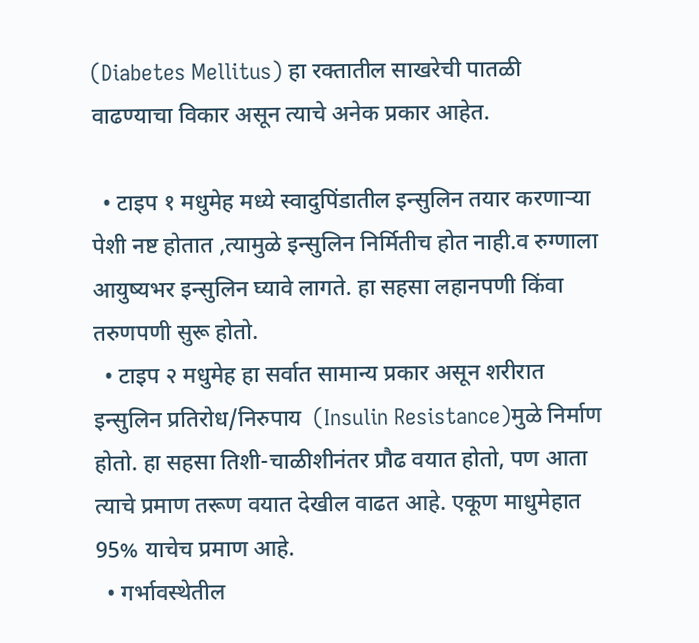(Diabetes Mellitus) हा रक्तातील साखरेची पातळी वाढण्याचा विकार असून त्याचे अनेक प्रकार आहेत.

  • टाइप १ मधुमेह मध्ये स्वादुपिंडातील इन्सुलिन तयार करणाऱ्या पेशी नष्ट होतात ,त्यामुळे इन्सुलिन निर्मितीच होत नाही.व रुग्णाला आयुष्यभर इन्सुलिन घ्यावे लागते. हा सहसा लहानपणी किंवा तरुणपणी सुरू होतो.
  • टाइप २ मधुमेह हा सर्वात सामान्य प्रकार असून शरीरात इन्सुलिन प्रतिरोध/निरुपाय  (Insulin Resistance)मुळे निर्माण होतो. हा सहसा तिशी-चाळीशीनंतर प्रौढ वयात होतो, पण आता त्याचे प्रमाण तरूण वयात देखील वाढत आहे. एकूण माधुमेहात 95% याचेच प्रमाण आहे.
  • गर्भावस्थेतील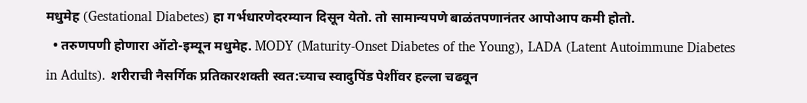मधुमेह (Gestational Diabetes) हा गर्भधारणेदरम्यान दिसून येतो. तो सामान्यपणे बाळंतपणानंतर आपोआप कमी होतो.
  • तरुणपणी होणारा ऑटो-इम्यून मधुमेह. MODY (Maturity-Onset Diabetes of the Young), LADA (Latent Autoimmune Diabetes in Adults). शरीराची नैसर्गिक प्रतिकारशक्ती स्वत:च्याच स्वादुपिंड पेशींवर हल्ला चढवून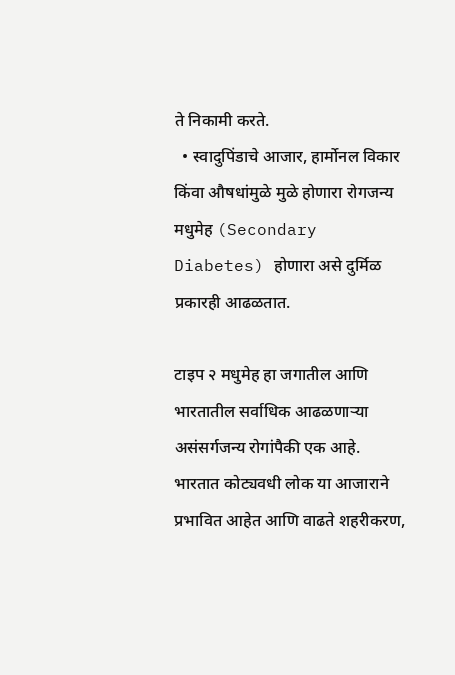ते निकामी करते.
  • स्वादुपिंडाचे आजार, हार्मोनल विकार किंवा औषधांमुळे मुळे होणारा रोगजन्य मधुमेह (Secondary Diabetes) होणारा असे दुर्मिळ प्रकारही आढळतात.

टाइप २ मधुमेह हा जगातील आणि भारतातील सर्वाधिक आढळणाऱ्या असंसर्गजन्य रोगांपैकी एक आहे. भारतात कोट्यवधी लोक या आजाराने प्रभावित आहेत आणि वाढते शहरीकरण,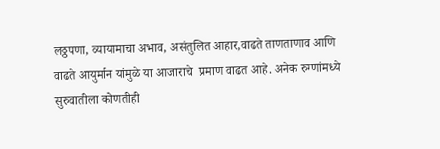लठ्ठपणा, व्यायामाचा अभाव, असंतुलित आहार,वाढते ताणताणाव आणि वाढते आयुर्मान यांमुळे या आजाराचे  प्रमाण वाढत आहे. अनेक रुग्णांमध्ये सुरुवातीला कोणतीही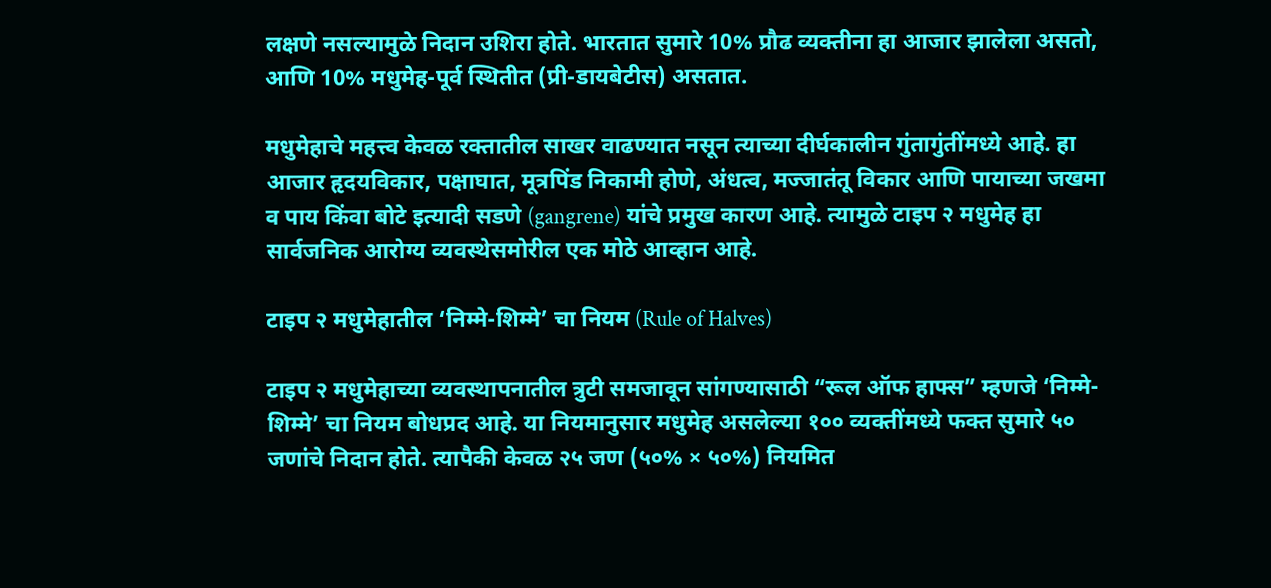लक्षणे नसल्यामुळे निदान उशिरा होते. भारतात सुमारे 10% प्रौढ व्यक्तीना हा आजार झालेला असतो, आणि 10% मधुमेह-पूर्व स्थितीत (प्री-डायबेटीस) असतात.

मधुमेहाचे महत्त्व केवळ रक्तातील साखर वाढण्यात नसून त्याच्या दीर्घकालीन गुंतागुंतींमध्ये आहे. हा आजार हृदयविकार, पक्षाघात, मूत्रपिंड निकामी होणे, अंधत्व, मज्जातंतू विकार आणि पायाच्या जखमा व पाय किंवा बोटे इत्यादी सडणे (gangrene) यांचे प्रमुख कारण आहे. त्यामुळे टाइप २ मधुमेह हा सार्वजनिक आरोग्य व्यवस्थेसमोरील एक मोठे आव्हान आहे.

टाइप २ मधुमेहातील ‘निम्मे-शिम्मे’ चा नियम (Rule of Halves)

टाइप २ मधुमेहाच्या व्यवस्थापनातील त्रुटी समजावून सांगण्यासाठी “रूल ऑफ हाफ्स” म्हणजे ‘निम्मे-शिम्मे’ चा नियम बोधप्रद आहे. या नियमानुसार मधुमेह असलेल्या १०० व्यक्तींमध्ये फक्त सुमारे ५० जणांचे निदान होते. त्यापैकी केवळ २५ जण (५०% × ५०%) नियमित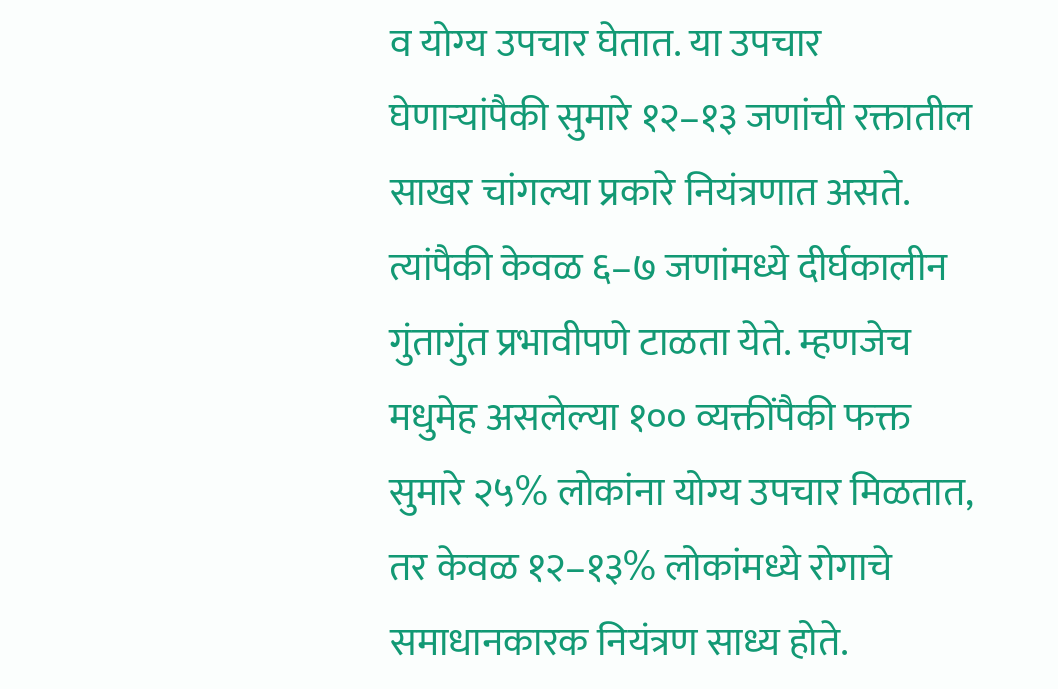व योग्य उपचार घेतात. या उपचार घेणाऱ्यांपैकी सुमारे १२–१३ जणांची रक्तातील साखर चांगल्या प्रकारे नियंत्रणात असते. त्यांपैकी केवळ ६–७ जणांमध्ये दीर्घकालीन गुंतागुंत प्रभावीपणे टाळता येते. म्हणजेच मधुमेह असलेल्या १०० व्यक्तींपैकी फक्त सुमारे २५% लोकांना योग्य उपचार मिळतात, तर केवळ १२–१३% लोकांमध्ये रोगाचे समाधानकारक नियंत्रण साध्य होते.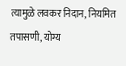त्यामुळे लवकर निदान, नियमित तपासणी, योग्य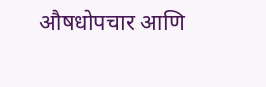औषधोपचार आणि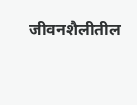जीवनशैलीतील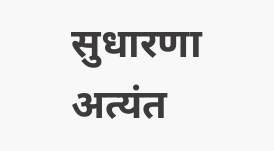सुधारणा अत्यंत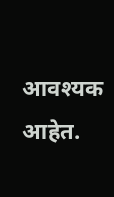आवश्यक आहेत.